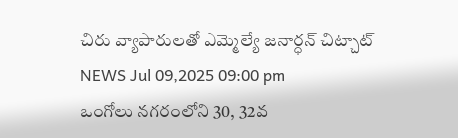చిరు వ్యాపారులతో ఎమ్మెల్యే జనార్ధన్ చిట్చాట్
NEWS Jul 09,2025 09:00 pm
ఒంగోలు నగరంలోని 30, 32వ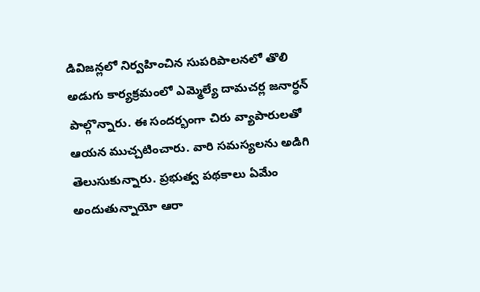డివిజన్లలో నిర్వహించిన సుపరిపాలనలో తొలి అడుగు కార్యక్రమంలో ఎమ్మెల్యే దామచర్ల జనార్ధన్ పాల్గొన్నారు. ఈ సందర్భంగా చిరు వ్యాపారులతో ఆయన ముచ్చటించారు. వారి సమస్యలను అడిగి తెలుసుకున్నారు. ప్రభుత్వ పథకాలు ఏమేం అందుతున్నాయో ఆరా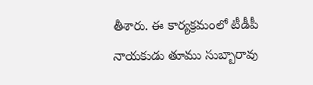తీశారు. ఈ కార్యక్రమంలో టీడీపీ నాయకుడు తూము సుబ్బారావు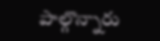పాల్గొన్నారు